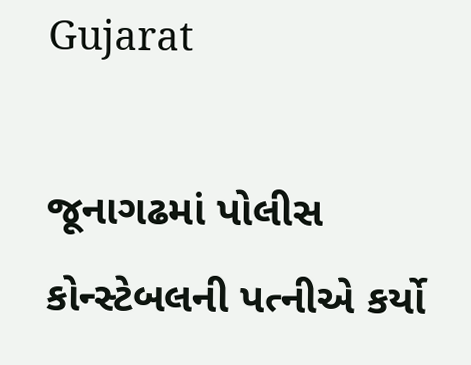Gujarat

જૂનાગઢમાં પોલીસ કોન્સ્ટેબલની પત્નીએ કર્યો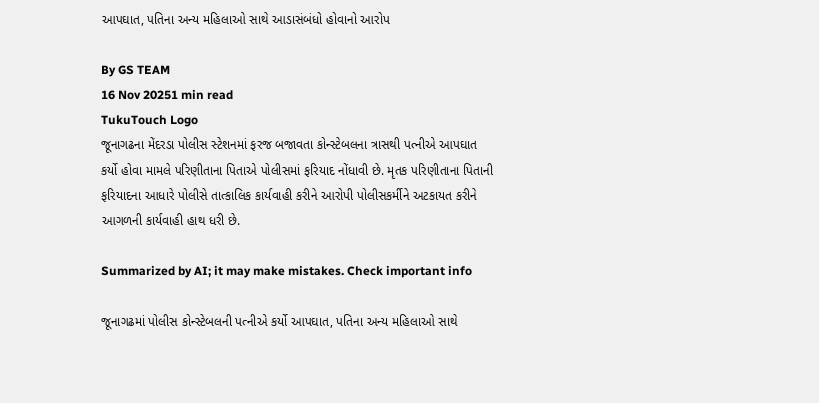આપઘાત, પતિના અન્ય મહિલાઓ સાથે આડાસંબંધો હોવાનો આરોપ

By GS TEAM
16 Nov 20251 min read
TukuTouch Logo
જૂનાગઢના મેંદરડા પોલીસ સ્ટેશનમાં ફરજ બજાવતા કોન્સ્ટેબલના ત્રાસથી પત્નીએ આપઘાત કર્યો હોવા મામલે પરિણીતાના પિતાએ પોલીસમાં ફરિયાદ નોંધાવી છે. મૃતક પરિણીતાના પિતાની ફરિયાદના આધારે પોલીસે તાત્કાલિક કાર્યવાહી કરીને આરોપી પોલીસકર્મીને અટકાયત કરીને આગળની કાર્યવાહી હાથ ધરી છે.

Summarized by AI; it may make mistakes. Check important info

જૂનાગઢમાં પોલીસ કોન્સ્ટેબલની પત્નીએ કર્યો આપઘાત, પતિના અન્ય મહિલાઓ સાથે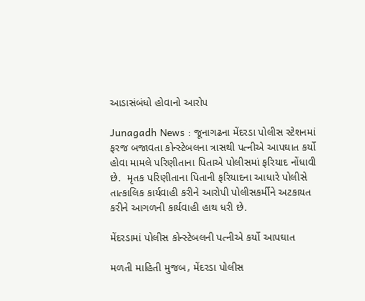આડાસંબંધો હોવાનો આરોપ

Junagadh News : જૂનાગઢના મેંદરડા પોલીસ સ્ટેશનમાં ફરજ બજાવતા કોન્સ્ટેબલના ત્રાસથી પત્નીએ આપઘાત કર્યો હોવા મામલે પરિણીતાના પિતાએ પોલીસમાં ફરિયાદ નોંધાવી છે.  મૃતક પરિણીતાના પિતાની ફરિયાદના આધારે પોલીસે તાત્કાલિક કાર્યવાહી કરીને આરોપી પોલીસકર્મીને અટકાયત કરીને આગળની કાર્યવાહી હાથ ધરી છે.

મેંદરડામાં પોલીસ કોન્સ્ટેબલની પત્નીએ કર્યો આપઘાત

મળતી માહિતી મુજબ, મેંદરડા પોલીસ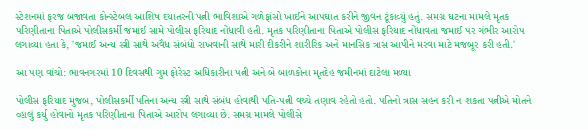સ્ટેશનમાં ફરજ બજાવતા કોન્સ્ટેબલ આશિષ દયાતરની પત્ની ભાવિશાએ ગળેફાંસો ખાઈને આપઘાત કરીને જીવન ટૂંકાવ્યું હતું. સમગ્ર ઘટના મામલે મૃતક પરિણીતાના પિતાએ પોલીસકર્મી જમાઈ સામે પોલીસ ફરિયાદ નોંધાવી હતી. મૃતક પરિણીતાના પિતાએ પોલીસ ફરિયાદ નોંધાવતા જમાઈ પર ગંભીર આરોપ લગાવ્યા હતા કે, 'જમાઈ અન્ય સ્ત્રી સાથે અવૈધ સંબંધો રાખવાની સાથે મારી દીકરીને શારીરિક અને માનસિક ત્રાસ આપીને મરવા માટે મજબૂર કરી હતી.'

આ પણ વાંચો: ભાવનગરમાં 10 દિવસથી ગુમ ફોરેસ્ટ અધિકારીના પત્ની અને બે બાળકોના મૃતદેહ જમીનમાં દાટેલા મળ્યા

પોલીસ ફરિયાદ મુજબ, પોલીસકર્મી પતિના અન્ય સ્ત્રી સાથે સંબંધ હોવાથી પતિ-પત્ની વચ્ચે તણાવ રહેતો હતો. પતિનો ત્રાસ સહન કરી ન શકતા પત્નીએ મોતને વ્હાલું કર્યુ હોવાનો મૃતક પરિણીતાના પિતાએ આરોપ લગાવ્યા છે. સમગ્ર મામલે પોલીસે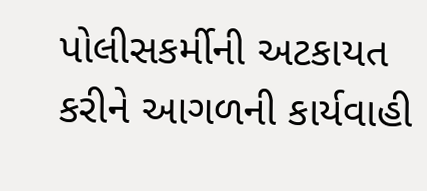પોલીસકર્મીની અટકાયત કરીને આગળની કાર્યવાહી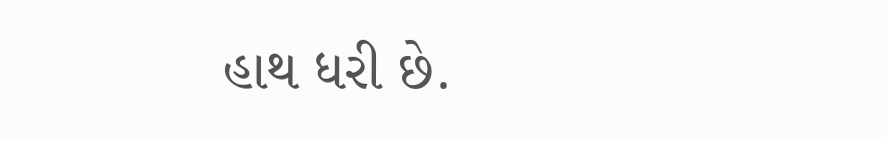હાથ ધરી છે.